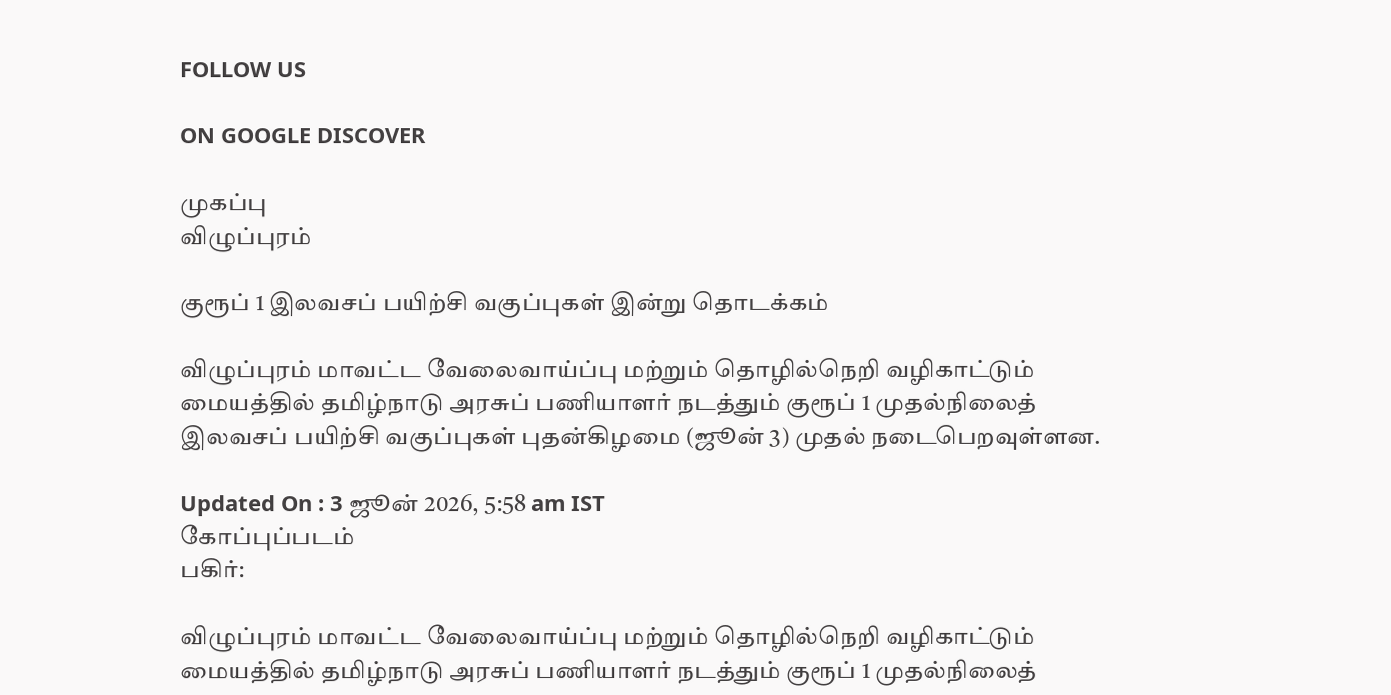FOLLOW US

ON GOOGLE DISCOVER

முகப்பு
விழுப்புரம்

குரூப் 1 இலவசப் பயிற்சி வகுப்புகள் இன்று தொடக்கம்

விழுப்புரம் மாவட்ட வேலைவாய்ப்பு மற்றும் தொழில்நெறி வழிகாட்டும் மையத்தில் தமிழ்நாடு அரசுப் பணியாளர் நடத்தும் குரூப் 1 முதல்நிலைத் இலவசப் பயிற்சி வகுப்புகள் புதன்கிழமை (ஜூன் 3) முதல் நடைபெறவுள்ளன.

Updated On : 3 ஜூன் 2026, 5:58 am IST
கோப்புப்படம்
பகிர்:

விழுப்புரம் மாவட்ட வேலைவாய்ப்பு மற்றும் தொழில்நெறி வழிகாட்டும் மையத்தில் தமிழ்நாடு அரசுப் பணியாளர் நடத்தும் குரூப் 1 முதல்நிலைத்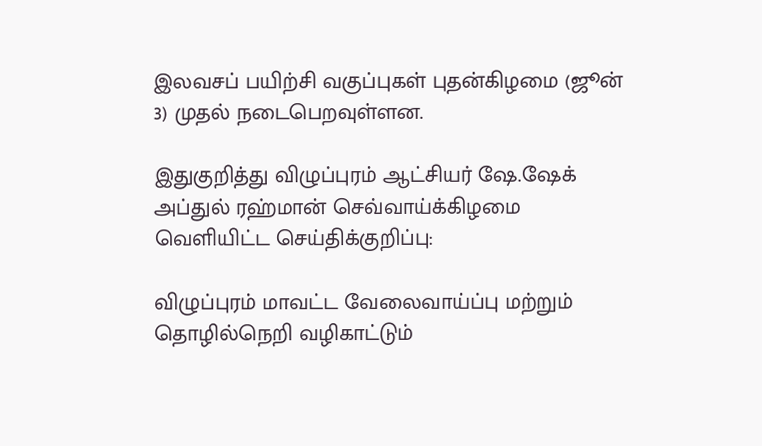இலவசப் பயிற்சி வகுப்புகள் புதன்கிழமை (ஜூன் 3) முதல் நடைபெறவுள்ளன.

இதுகுறித்து விழுப்புரம் ஆட்சியர் ஷே.ஷேக் அப்துல் ரஹ்மான் செவ்வாய்க்கிழமை வெளியிட்ட செய்திக்குறிப்பு:

விழுப்புரம் மாவட்ட வேலைவாய்ப்பு மற்றும் தொழில்நெறி வழிகாட்டும்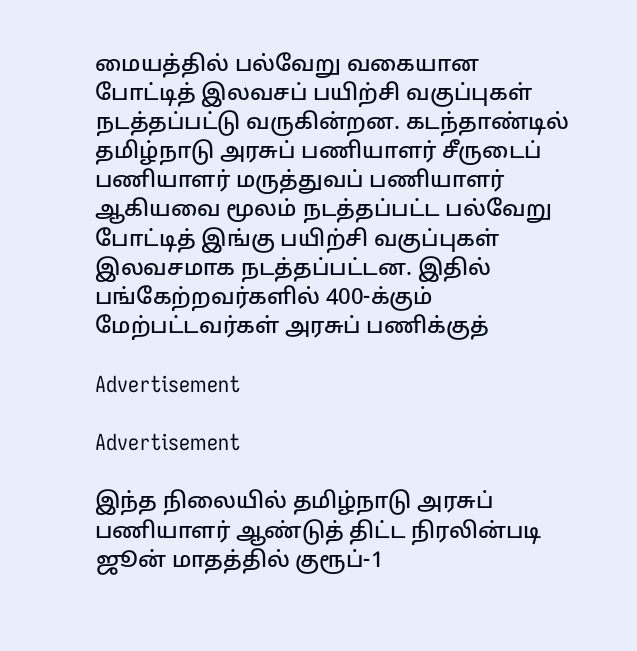மையத்தில் பல்வேறு வகையான போட்டித் இலவசப் பயிற்சி வகுப்புகள் நடத்தப்பட்டு வருகின்றன. கடந்தாண்டில் தமிழ்நாடு அரசுப் பணியாளர் சீருடைப் பணியாளர் மருத்துவப் பணியாளர் ஆகியவை மூலம் நடத்தப்பட்ட பல்வேறு போட்டித் இங்கு பயிற்சி வகுப்புகள் இலவசமாக நடத்தப்பட்டன. இதில் பங்கேற்றவர்களில் 400-க்கும் மேற்பட்டவர்கள் அரசுப் பணிக்குத்

Advertisement

Advertisement

இந்த நிலையில் தமிழ்நாடு அரசுப் பணியாளர் ஆண்டுத் திட்ட நிரலின்படி ஜூன் மாதத்தில் குரூப்-1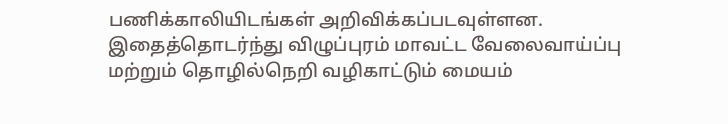பணிக்காலியிடங்கள் அறிவிக்கப்படவுள்ளன. இதைத்தொடர்ந்து விழுப்புரம் மாவட்ட வேலைவாய்ப்பு மற்றும் தொழில்நெறி வழிகாட்டும் மையம்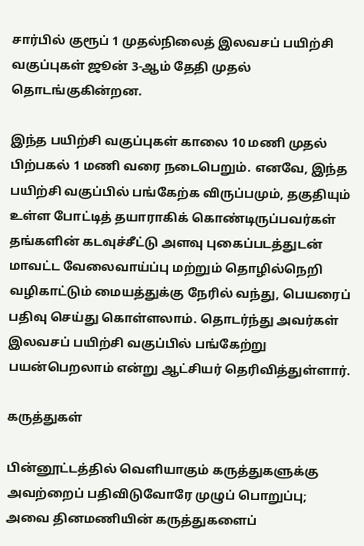சார்பில் குரூப் 1 முதல்நிலைத் இலவசப் பயிற்சி வகுப்புகள் ஜூன் 3-ஆம் தேதி முதல் தொடங்குகின்றன.

இந்த பயிற்சி வகுப்புகள் காலை 10 மணி முதல் பிற்பகல் 1 மணி வரை நடைபெறும். எனவே, இந்த பயிற்சி வகுப்பில் பங்கேற்க விருப்பமும், தகுதியும் உள்ள போட்டித் தயாராகிக் கொண்டிருப்பவர்கள் தங்களின் கடவுச்சீட்டு அளவு புகைப்படத்துடன் மாவட்ட வேலைவாய்ப்பு மற்றும் தொழில்நெறி வழிகாட்டும் மையத்துக்கு நேரில் வந்து, பெயரைப் பதிவு செய்து கொள்ளலாம். தொடர்ந்து அவர்கள் இலவசப் பயிற்சி வகுப்பில் பங்கேற்று பயன்பெறலாம் என்று ஆட்சியர் தெரிவித்துள்ளார்.

கருத்துகள்

பின்னூட்டத்தில் வெளியாகும் கருத்துகளுக்கு அவற்றைப் பதிவிடுவோரே முழுப் பொறுப்பு; அவை தினமணியின் கருத்துகளைப்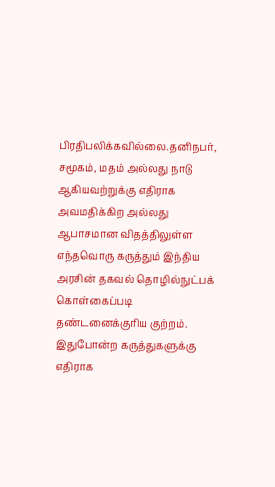பிரதிபலிக்கவில்லை.தனிநபர், சமூகம், மதம் அல்லது நாடு ஆகியவற்றுக்கு எதிராக அவமதிக்கிற அல்லது ஆபாசமான விதத்திலுள்ள எந்தவொரு கருத்தும் இந்திய அரசின் தகவல் தொழில்நுட்பக் கொள்கைப்படி தண்டனைக்குரிய குற்றம். இதுபோன்ற கருத்துகளுக்கு எதிராக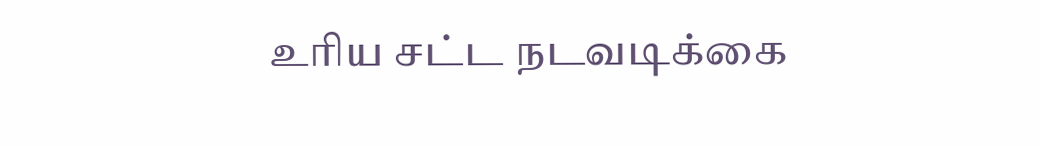உரிய சட்ட நடவடிக்கை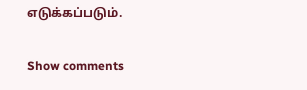எடுக்கப்படும்.

Show comments